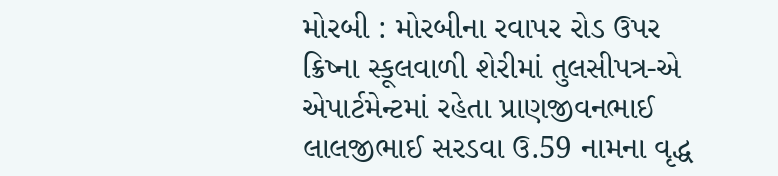મોરબી : મોરબીના રવાપર રોડ ઉપર ક્રિષ્ના સ્કૂલવાળી શેરીમાં તુલસીપત્ર-એ એપાર્ટમેન્ટમાં રહેતા પ્રાણજીવનભાઈ લાલજીભાઈ સરડવા ઉ.59 નામના વૃદ્ધ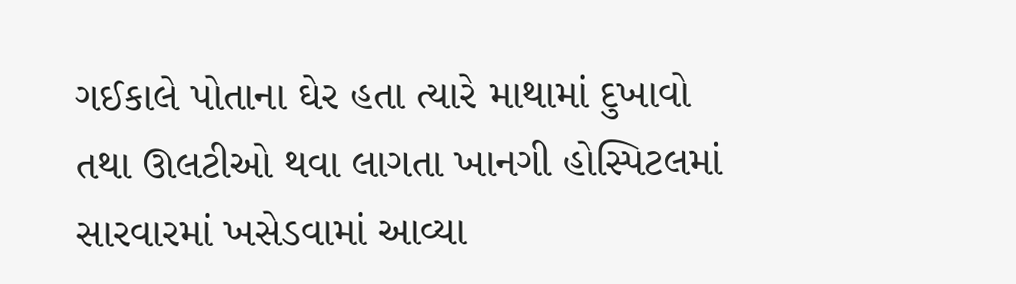ગઈકાલે પોતાના ઘેર હતા ત્યારે માથામાં દુખાવો તથા ઊલટીઓ થવા લાગતા ખાનગી હોસ્પિટલમાં સારવારમાં ખસેડવામાં આવ્યા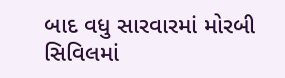બાદ વધુ સારવારમાં મોરબી સિવિલમાં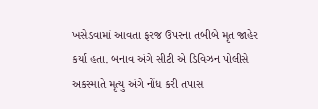ખસેડવામાં આવતા ફરજ ઉપરના તબીબે મૃત જાહેર કર્યા હતા. બનાવ અંગે સીટી એ ડિવિઝન પોલીસે અકસ્માતે મૃત્યુ અંગે નોંધ કરી તપાસ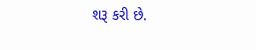શરૂ કરી છે.